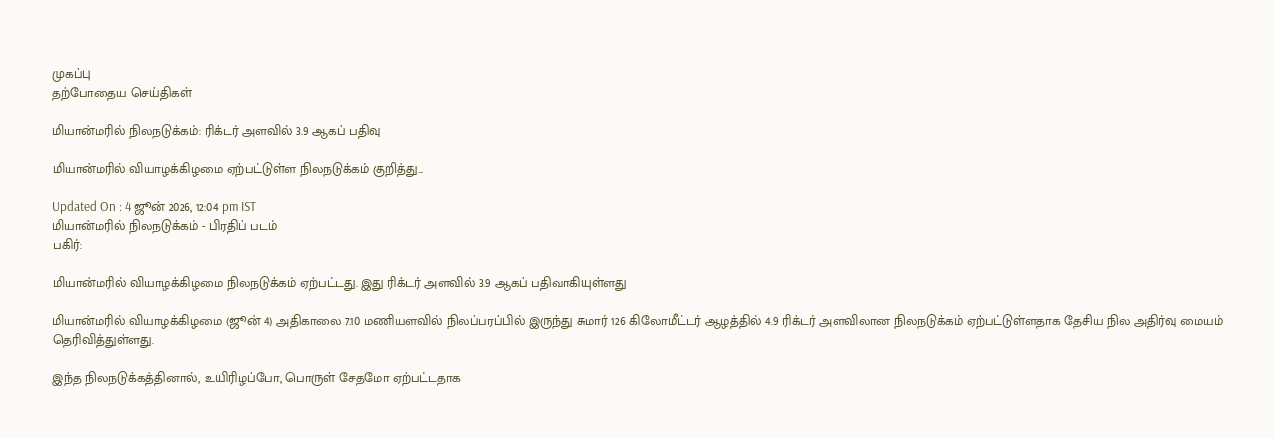முகப்பு
தற்போதைய செய்திகள்

மியான்மரில் நிலநடுக்கம்: ரிக்டர் அளவில் 3.9 ஆகப் பதிவு

மியான்மரில் வியாழக்கிழமை ஏற்பட்டுள்ள நிலநடுக்கம் குறித்து...

Updated On : 4 ஜூன் 2026, 12:04 pm IST
மியான்மரில் நிலநடுக்கம் - பிரதிப் படம்
பகிர்:

மியான்மரில் வியாழக்கிழமை நிலநடுக்கம் ஏற்பட்டது. இது ரிக்டர் அளவில் 3.9 ஆகப் பதிவாகியுள்ளது

மியான்மரில் வியாழக்கிழமை (ஜூன் 4) அதிகாலை 7.10 மணியளவில் நிலப்பரப்பில் இருந்து சுமார் 126 கிலோமீட்டர் ஆழத்தில் 4.9 ரிக்டர் அளவிலான நிலநடுக்கம் ஏற்பட்டுள்ளதாக தேசிய நில அதிர்வு மையம் தெரிவித்துள்ளது.

இந்த நிலநடுக்கத்தினால், உயிரிழப்போ, பொருள் சேதமோ ஏற்பட்டதாக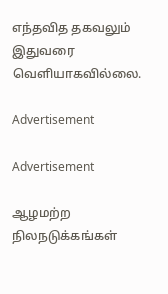எந்தவித தகவலும் இதுவரை வெளியாகவில்லை.

Advertisement

Advertisement

ஆழமற்ற நிலநடுக்கங்கள்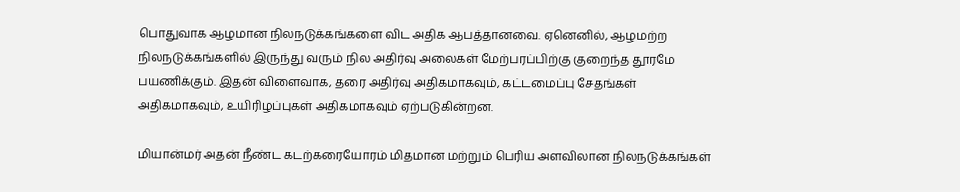பொதுவாக ஆழமான நிலநடுக்கங்களை விட அதிக ஆபத்தானவை. ஏனெனில், ஆழமற்ற நிலநடுக்கங்களில் இருந்து வரும் நில அதிர்வு அலைகள் மேற்பரப்பிற்கு குறைந்த தூரமே பயணிக்கும். இதன் விளைவாக, தரை அதிர்வு அதிகமாகவும், கட்டமைப்பு சேதங்கள் அதிகமாகவும், உயிரிழப்புகள் அதிகமாகவும் ஏற்படுகின்றன.

மியான்மர் அதன் நீண்ட கடற்கரையோரம் மிதமான மற்றும் பெரிய அளவிலான நிலநடுக்கங்கள்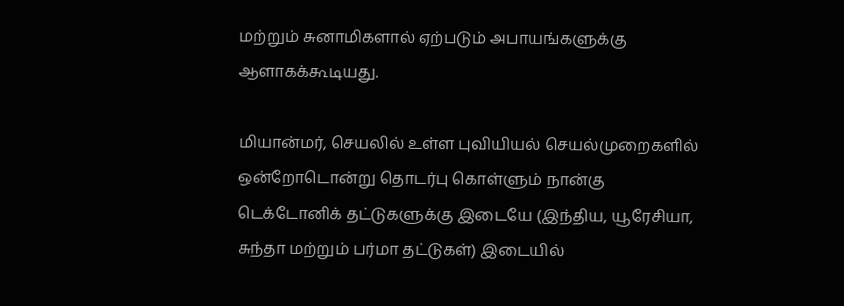மற்றும் சுனாமிகளால் ஏற்படும் அபாயங்களுக்கு ஆளாகக்கூடியது.

மியான்மர், செயலில் உள்ள புவியியல் செயல்முறைகளில் ஒன்றோடொன்று தொடர்பு கொள்ளும் நான்கு டெக்டோனிக் தட்டுகளுக்கு இடையே (இந்திய, யூரேசியா, சுந்தா மற்றும் பர்மா தட்டுகள்) இடையில்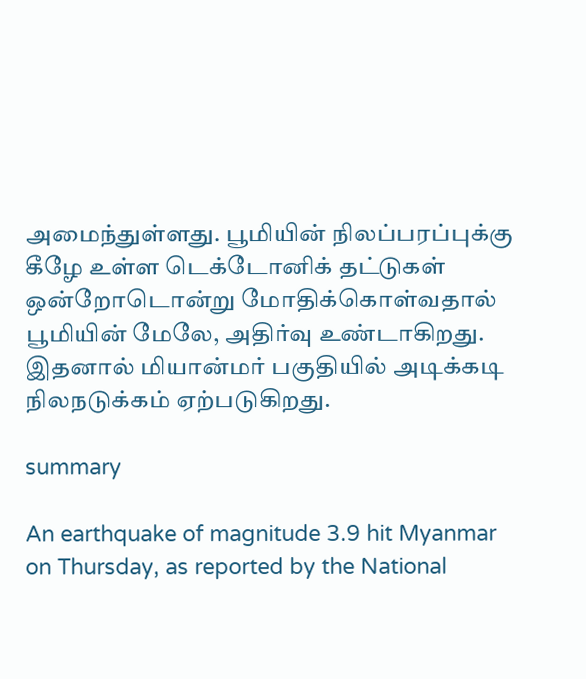அமைந்துள்ளது. பூமியின் நிலப்பரப்புக்கு கீழே உள்ள டெக்டோனிக் தட்டுகள் ஒன்றோடொன்று மோதிக்கொள்வதால் பூமியின் மேலே, அதிர்வு உண்டாகிறது. இதனால் மியான்மர் பகுதியில் அடிக்கடி நிலநடுக்கம் ஏற்படுகிறது.

summary

An earthquake of magnitude 3.9 hit Myanmar on Thursday, as reported by the National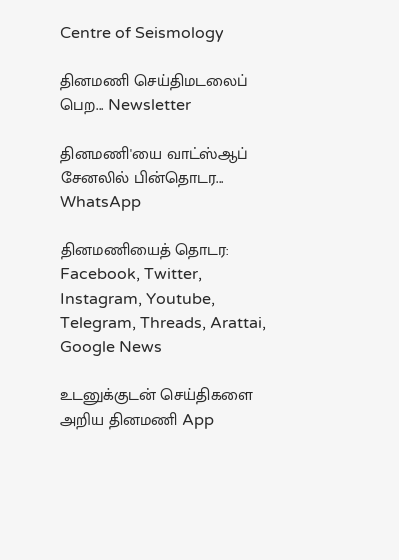Centre of Seismology

தினமணி செய்திமடலைப் பெற... Newsletter

தினமணி'யை வாட்ஸ்ஆப் சேனலில் பின்தொடர... WhatsApp

தினமணியைத் தொடர: Facebook, Twitter, Instagram, Youtube, Telegram, Threads, Arattai, Google News

உடனுக்குடன் செய்திகளை அறிய தினமணி App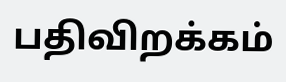பதிவிறக்கம்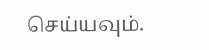செய்யவும்.